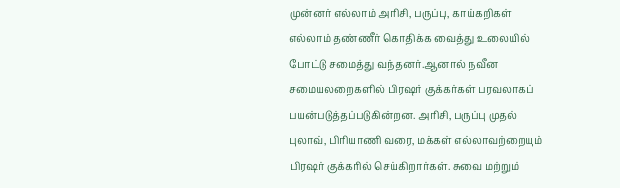முன்னர் எல்லாம் அரிசி, பருப்பு, காய்கறிகள் எல்லாம் தண்ணீர் கொதிக்க வைத்து உலையில் போட்டு சமைத்து வந்தனர்.ஆனால் நவீன சமையலறைகளில் பிரஷர் குக்கர்கள் பரவலாகப் பயன்படுத்தப்படுகின்றன. அரிசி, பருப்பு முதல் புலாவ், பிரியாணி வரை, மக்கள் எல்லாவற்றையும் பிரஷர் குக்கரில் செய்கிறார்கள். சுவை மற்றும்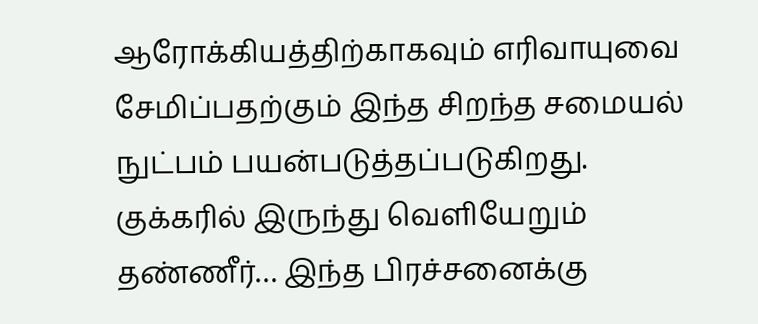ஆரோக்கியத்திற்காகவும் எரிவாயுவை சேமிப்பதற்கும் இந்த சிறந்த சமையல் நுட்பம் பயன்படுத்தப்படுகிறது.
குக்கரில் இருந்து வெளியேறும் தண்ணீர்… இந்த பிரச்சனைக்கு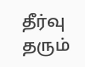தீர்வு தரும்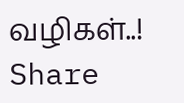வழிகள்..!
Share